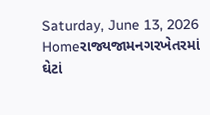Saturday, June 13, 2026
Homeરાજ્યજામનગરખેતરમાં ઘેટાં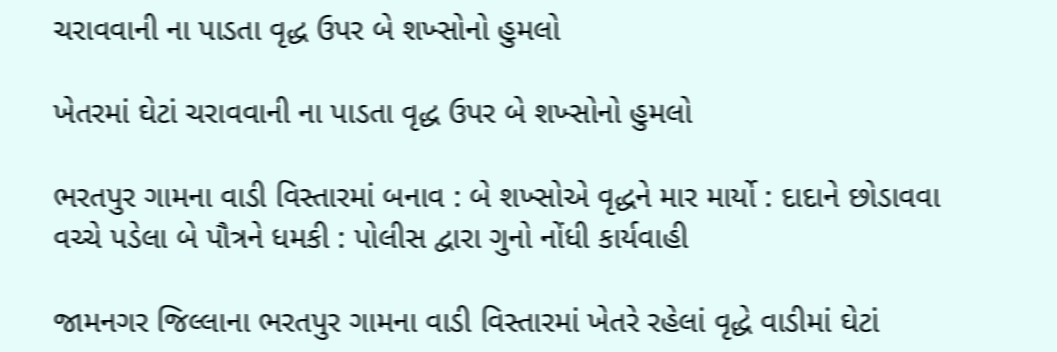ચરાવવાની ના પાડતા વૃદ્ધ ઉપર બે શખ્સોનો હુમલો

ખેતરમાં ઘેટાં ચરાવવાની ના પાડતા વૃદ્ધ ઉપર બે શખ્સોનો હુમલો

ભરતપુર ગામના વાડી વિસ્તારમાં બનાવ : બે શખ્સોએ વૃદ્ધને માર માર્યો : દાદાને છોડાવવા વચ્ચે પડેલા બે પૌત્રને ધમકી : પોલીસ દ્વારા ગુનો નોંધી કાર્યવાહી

જામનગર જિલ્લાના ભરતપુર ગામના વાડી વિસ્તારમાં ખેતરે રહેલાં વૃદ્ધે વાડીમાં ઘેટાં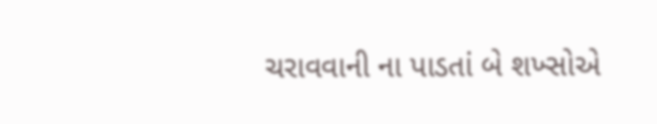ચરાવવાની ના પાડતાં બે શખ્સોએ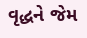વૃદ્ધને જેમ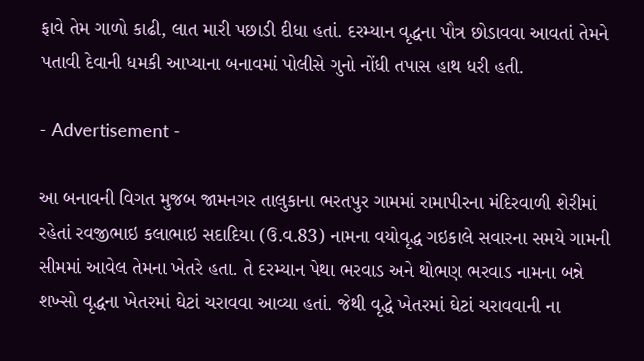ફાવે તેમ ગાળો કાઢી, લાત મારી પછાડી દીધા હતાં. દરમ્યાન વૃદ્ધના પૌત્ર છોડાવવા આવતાં તેમને પતાવી દેવાની ધમકી આપ્યાના બનાવમાં પોલીસે ગુનો નોંધી તપાસ હાથ ધરી હતી.

- Advertisement -

આ બનાવની વિગત મુજબ જામનગર તાલુકાના ભરતપુર ગામમાં રામાપીરના મંદિરવાળી શેરીમાં રહેતાં રવજીભાઇ કલાભાઇ સદાદિયા (ઉ.વ.83) નામના વયોવૃદ્ધ ગઇકાલે સવારના સમયે ગામની સીમમાં આવેલ તેમના ખેતરે હતા. તે દરમ્યાન પેથા ભરવાડ અને થોભણ ભરવાડ નામના બન્ને શખ્સો વૃદ્ધના ખેતરમાં ઘેટાં ચરાવવા આવ્યા હતાં. જેથી વૃદ્ધે ખેતરમાં ઘેટાં ચરાવવાની ના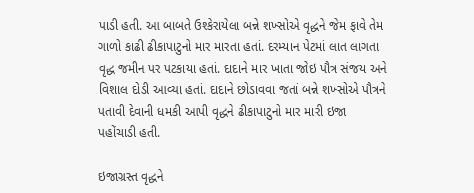પાડી હતી. આ બાબતે ઉશ્કેરાયેલા બન્ને શખ્સોએ વૃદ્ધને જેમ ફાવે તેમ ગાળો કાઢી ઢીકાપાટુનો માર મારતા હતાં. દરમ્યાન પેટમાં લાત લાગતા વૃદ્ધ જમીન પર પટકાયા હતાં. દાદાને માર ખાતા જોઇ પૌત્ર સંજય અને વિશાલ દોડી આવ્યા હતાં. દાદાને છોડાવવા જતાં બન્ને શખ્સોએ પૌત્રને પતાવી દેવાની ધમકી આપી વૃદ્ધને ઢીકાપાટુનો માર મારી ઇજા પહોંચાડી હતી.

ઇજાગ્રસ્ત વૃદ્ધને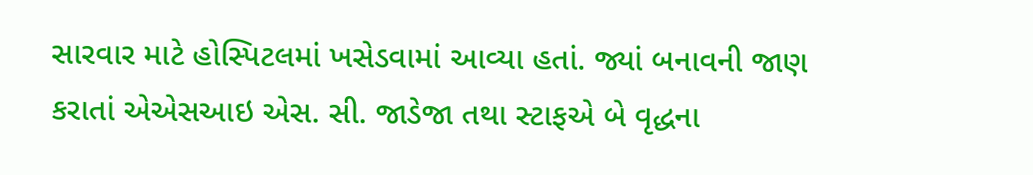સારવાર માટે હોસ્પિટલમાં ખસેડવામાં આવ્યા હતાં. જ્યાં બનાવની જાણ કરાતાં એએસઆઇ એસ. સી. જાડેજા તથા સ્ટાફએ બે વૃદ્ધના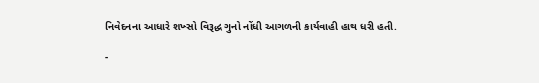નિવેદનના આધારે શખ્સો વિરૂદ્ધ ગુનો નોંધી આગળની કાર્યવાહી હાથ ધરી હતી.

-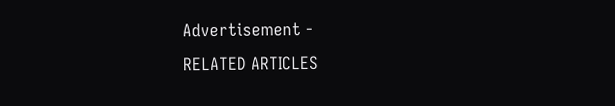Advertisement -
RELATED ARTICLES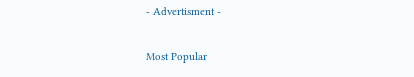- Advertisment -

Most Popular